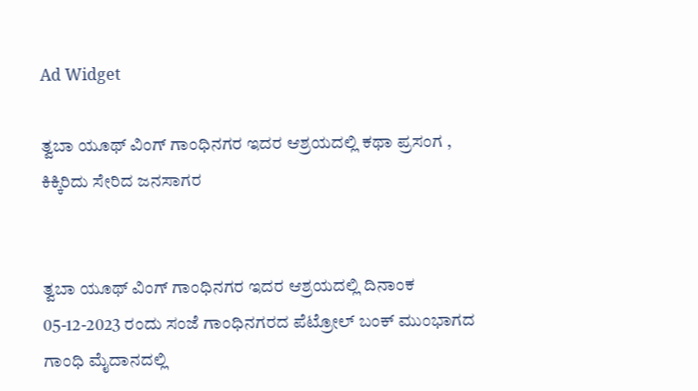Ad Widget

ತ್ವಬಾ ಯೂಥ್ ವಿಂಗ್ ಗಾಂಧಿನಗರ ಇದರ ಆಶ್ರಯದಲ್ಲಿ ಕಥಾ ಪ್ರಸಂಗ , ಕಿಕ್ಕಿರಿದು ಸೇರಿದ ಜನಸಾಗರ


ತ್ವಬಾ ಯೂಥ್ ವಿಂಗ್ ಗಾಂಧಿನಗರ ಇದರ ಆಶ್ರಯದಲ್ಲಿ ದಿನಾಂಕ 05-12-2023 ರಂದು ಸಂಜೆ ಗಾಂಧಿನಗರದ ಪೆಟ್ರೋಲ್ ಬಂಕ್ ಮುಂಭಾಗದ ಗಾಂಧಿ ಮೈದಾನದಲ್ಲಿ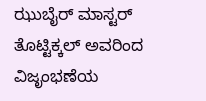ಝುಬೈರ್ ಮಾಸ್ಟರ್ ತೊಟ್ಟಿಕ್ಕಲ್ ಅವರಿಂದ ವಿಜೃಂಭಣೆಯ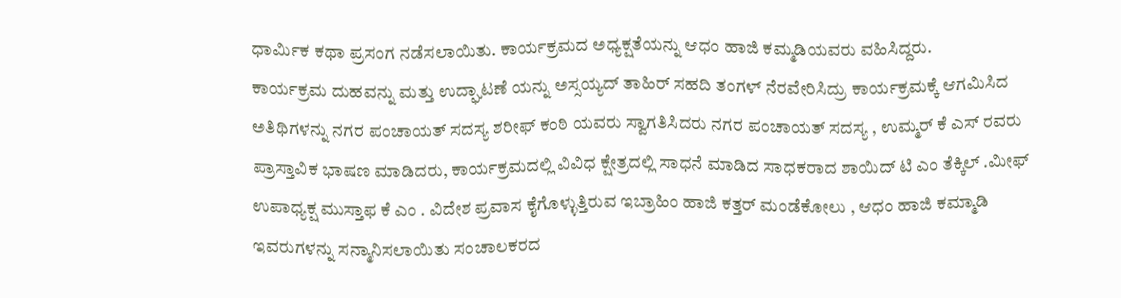ಧಾರ್ಮಿಕ ಕಥಾ ಪ್ರಸಂಗ ನಡೆಸಲಾಯಿತು. ಕಾರ್ಯಕ್ರಮದ ಅಧ್ಯಕ್ಷತೆಯನ್ನು ಆಧಂ ಹಾಜಿ ಕಮ್ಮಡಿಯವರು ವಹಿಸಿದ್ದರು.
ಕಾರ್ಯಕ್ರಮ ದುಹವನ್ನು ಮತ್ತು ಉದ್ಘಾಟಣೆ ಯನ್ನು ಅಸ್ಸಯ್ಯದ್ ತಾಹಿರ್ ಸಹದಿ ತಂಗಳ್ ನೆರವೇರಿಸಿದ್ರು ಕಾರ್ಯಕ್ರಮಕ್ಕೆ ಆಗಮಿಸಿದ ಅತಿಥಿಗಳನ್ನು ನಗರ ಪಂಚಾಯತ್ ಸದಸ್ಯ ಶರೀಫ್ ಕಂಠಿ ಯವರು ಸ್ವಾಗತಿಸಿದರು ನಗರ ಪಂಚಾಯತ್ ಸದಸ್ಯ , ಉಮ್ಮರ್ ಕೆ ಎಸ್ ರವರು ಪ್ರಾಸ್ತಾವಿಕ ಭಾಷಣ ಮಾಡಿದರು, ಕಾರ್ಯಕ್ರಮದಲ್ಲಿ ವಿವಿಧ ಕ್ಷೇತ್ರದಲ್ಲಿ ಸಾಧನೆ ಮಾಡಿದ ಸಾಧಕರಾದ ಶಾಯಿದ್ ಟಿ ಎಂ ತೆಕ್ಕಿಲ್ .ಮೀಫ್ ಉಪಾಧ್ಯಕ್ಷ ಮುಸ್ತಾಫ ಕೆ ಎಂ . ವಿದೇಶ ಪ್ರವಾಸ ಕೈಗೊಳ್ಳುತ್ತಿರುವ ಇಬ್ರಾಹಿಂ ಹಾಜಿ ಕತ್ತರ್ ಮಂಡೆಕೋಲು , ಆಧಂ ಹಾಜಿ ಕಮ್ಮಾಡಿ ಇವರುಗಳನ್ನು ಸನ್ಮಾನಿಸಲಾಯಿತು ಸಂಚಾಲಕರದ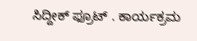ಸಿದ್ದೀಕ್ ಫ್ರೂಟ್ . ಕಾರ್ಯಕ್ರಮ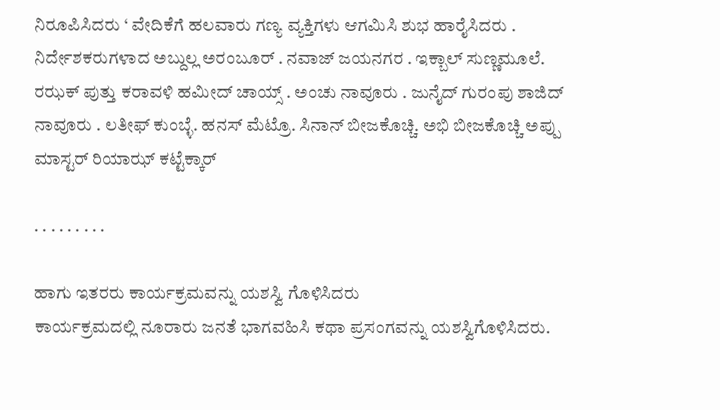ನಿರೂಪಿಸಿದರು ‘ ವೇದಿಕೆಗೆ ಹಲವಾರು ಗಣ್ಯ ವ್ಯಕ್ತಿಗಳು ಆಗಮಿಸಿ ಶುಭ ಹಾರೈಸಿದರು .
ನಿರ್ದೇಶಕರುಗಳಾದ ಅಬ್ದುಲ್ಲ ಅರಂಬೂರ್ . ನವಾಜ್ ಜಯನಗರ . ಇಕ್ಬಾಲ್ ಸುಣ್ಣಮೂಲೆ. ರಝಕ್ ಪುತ್ತು ಕರಾವಳಿ ಹಮೀದ್ ಚಾಯ್ಸ್ . ಅಂಚು ನಾವೂರು . ಜುನೈದ್ ಗುರಂಪು ಶಾಜಿದ್ ನಾವೂರು . ಲತೀಫ್ ಕುಂಬ್ಳೆ. ಹನಸ್ ಮೆಟ್ರೊ. ಸಿನಾನ್ ಬೀಜಕೊಚ್ಚಿ. ಅಭಿ ಬೀಜಕೊಚ್ಚಿ ಅಪ್ಪು ಮಾಸ್ಟರ್ ರಿಯಾಝ್ ಕಟ್ಟೆಕ್ಕಾರ್

. . . . . . . . .

ಹಾಗು ಇತರರು ಕಾರ್ಯಕ್ರಮವನ್ನು ಯಶಸ್ವಿ ಗೊಳಿಸಿದರು
ಕಾರ್ಯಕ್ರಮದಲ್ಲಿ ನೂರಾರು ಜನತೆ ಭಾಗವಹಿಸಿ ಕಥಾ ಪ್ರಸಂಗವನ್ನು ಯಶಸ್ವಿಗೊಳಿಸಿದರು.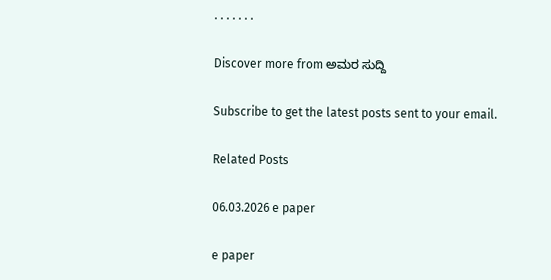. . . . . . .

Discover more from ಅಮರ ಸುದ್ದಿ

Subscribe to get the latest posts sent to your email.

Related Posts

06.03.2026 e paper

e paper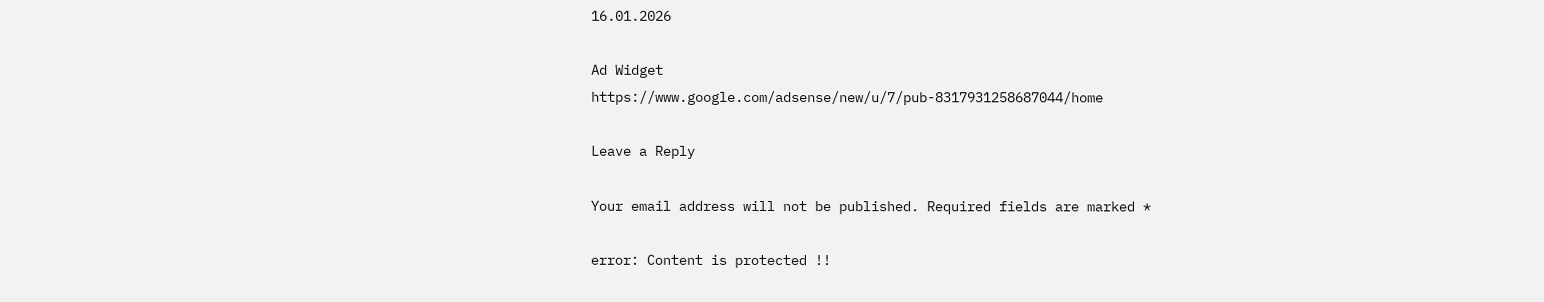16.01.2026

Ad Widget
https://www.google.com/adsense/new/u/7/pub-8317931258687044/home

Leave a Reply

Your email address will not be published. Required fields are marked *

error: Content is protected !!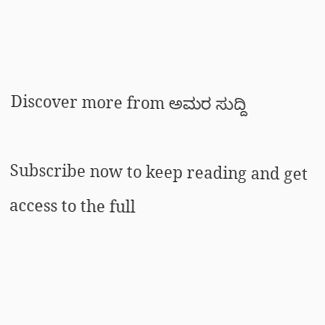Discover more from ಅಮರ ಸುದ್ದಿ

Subscribe now to keep reading and get access to the full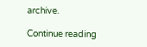archive.

Continue reading